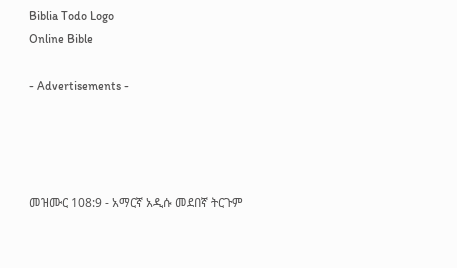Biblia Todo Logo
Online Bible

- Advertisements -




መዝሙር 108:9 - አማርኛ አዲሱ መደበኛ ትርጉም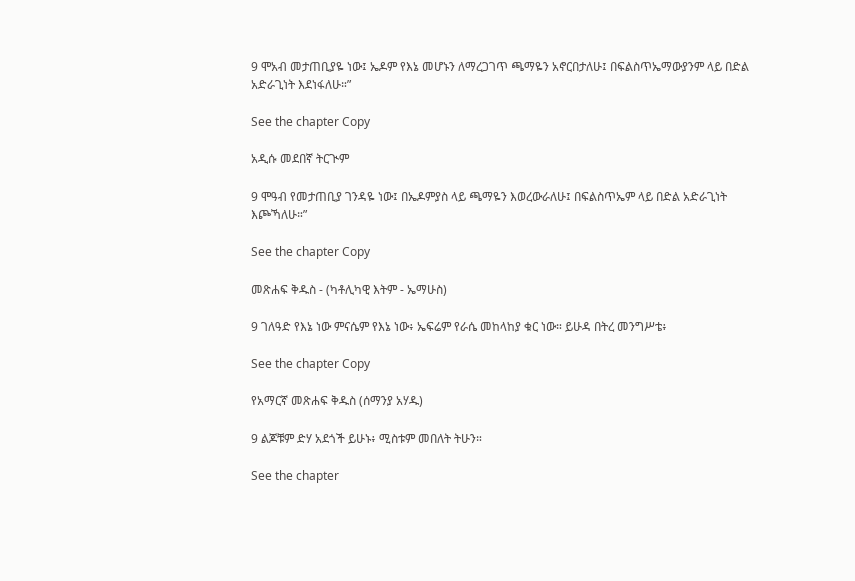9 ሞአብ መታጠቢያዬ ነው፤ ኤዶም የእኔ መሆኑን ለማረጋገጥ ጫማዬን አኖርበታለሁ፤ በፍልስጥኤማውያንም ላይ በድል አድራጊነት እደነፋለሁ።”

See the chapter Copy

አዲሱ መደበኛ ትርጒም

9 ሞዓብ የመታጠቢያ ገንዳዬ ነው፤ በኤዶምያስ ላይ ጫማዬን እወረውራለሁ፤ በፍልስጥኤም ላይ በድል አድራጊነት እጮኻለሁ።”

See the chapter Copy

መጽሐፍ ቅዱስ - (ካቶሊካዊ እትም - ኤማሁስ)

9 ገለዓድ የእኔ ነው ምናሴም የእኔ ነው፥ ኤፍሬም የራሴ መከላከያ ቁር ነው። ይሁዳ በትረ መንግሥቴ፥

See the chapter Copy

የአማርኛ መጽሐፍ ቅዱስ (ሰማንያ አሃዱ)

9 ልጆቹም ድሃ አደጎች ይሁኑ፥ ሚስቱም መበለት ትሁን።

See the chapter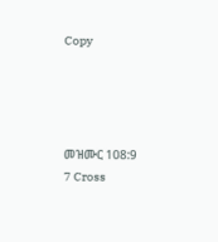Copy




መዝሙር 108:9
7 Cross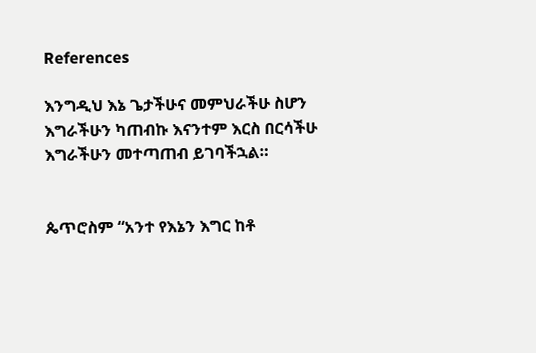References

እንግዲህ እኔ ጌታችሁና መምህራችሁ ስሆን እግራችሁን ካጠብኩ እናንተም እርስ በርሳችሁ እግራችሁን መተጣጠብ ይገባችኋል።


ጴጥሮስም “አንተ የእኔን እግር ከቶ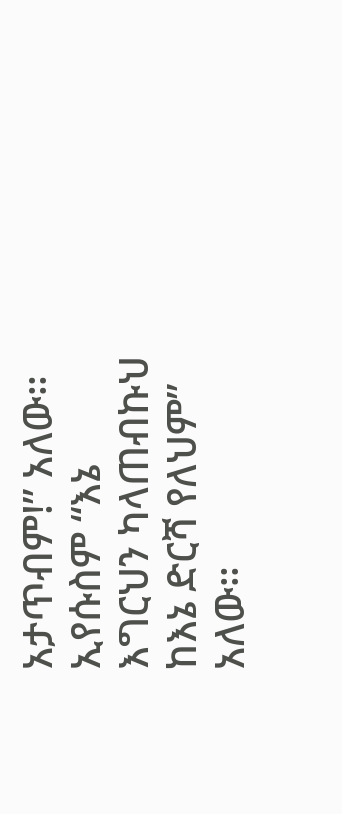አታጥብም!” አለው። ኢየሱስም “እኔ እግርህን ካላጠብኩህ ከእኔ ድርሻ የለህም” አለው።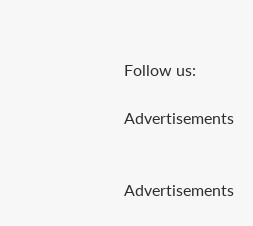Follow us:

Advertisements


Advertisements